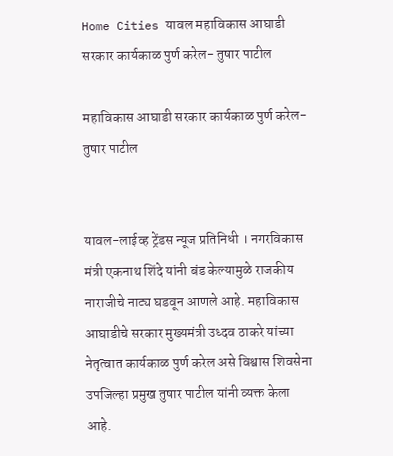Home Cities यावल महाविकास आघाडी सरकार कार्यकाळ पुर्ण करेल- तुषार पाटील

महाविकास आघाडी सरकार कार्यकाळ पुर्ण करेल- तुषार पाटील


यावल-लाईव्ह ट्रेंडस न्यूज प्रतिनिधी । नगरविकास मंत्री एकनाथ शिंदे यांनी बंड केल्यामुळे राजकीय नाराजीचे नाट्य घडवून आणले आहे. महाविकास आघाडीचे सरकार मुख्यमंत्री उध्दव ठाकरे यांच्या नेतृत्वात कार्यकाळ पुर्ण करेल असे विश्वास शिवसेना उपजिल्हा प्रमुख तुषार पाटील यांनी व्यक्त केला आहे.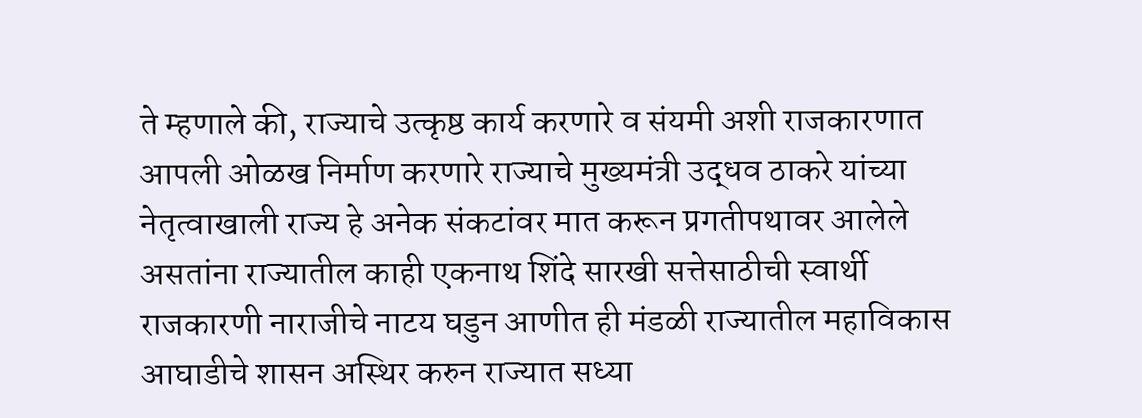ते म्हणाले की, राज्याचे उत्कृष्ठ कार्य करणारे व संयमी अशी राजकारणात आपली ओळख निर्माण करणारे राज्याचे मुख्यमंत्री उद्धव ठाकरे यांच्या नेतृत्वाखाली राज्य हे अनेक संकटांवर मात करून प्रगतीपथावर आलेले असतांना राज्यातील काही एकनाथ शिंदे सारखी सत्तेसाठीची स्वार्थी राजकारणी नाराजीचे नाटय घडुन आणीत ही मंडळी राज्यातील महाविकास आघाडीचे शासन अस्थिर करुन राज्यात सध्या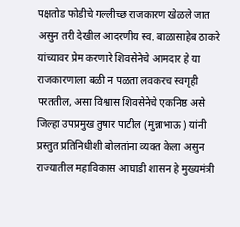पक्षतोड फोडीचे गल्लीच्छ राजकारण खेळले जात असुन तरी देखील आदरणीय स्व. बाळासाहेब ठाकरे यांच्यावर प्रेम करणारे शिवसेनेचे आमदार हे या राजकारणाला बळी न पळता लवकरच स्वगृही परततील, असा विश्वास शिवसेनेचे एकनिष्ठ असे जिल्हा उपप्रमुख तुषार पाटील (मुन्नाभाऊ) यांनी प्रस्तुत प्रतिनिधीशी बोलतांना व्यक्त केला असुन राज्यातील महाविकास आघाडी शासन हे मुख्यमंत्री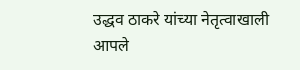उद्धव ठाकरे यांच्या नेतृत्वाखाली आपले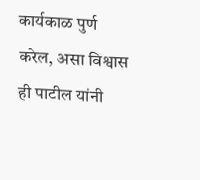कार्यकाळ पुर्ण करेल, असा विश्वास ही पाटील यांनी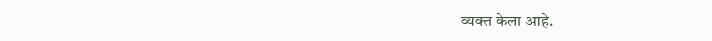व्यक्त केला आहे.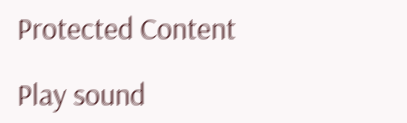Protected Content

Play sound